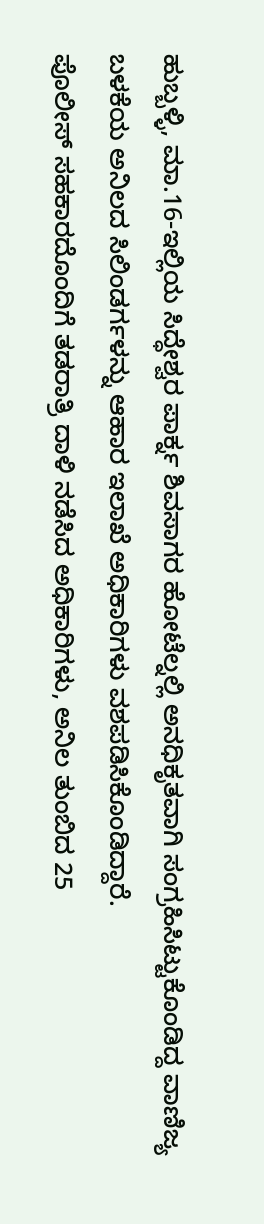ಹುಬ್ಬಳ್ಳಿ, ಮಾ.16-ಇಲ್ಲಿಯ ಸಿದ್ಧೇಶ್ವರ ಪಾರ್ಕ್ನ ಶಿವಸಾಗರ ಹೋಟೆಲ್ನಲ್ಲಿ ಅನಧಿಕೃತವಾಗಿ ಸಂಗ್ರಹಿಸಿಟ್ಟುಕೊಂಡಿದ್ದ ವಾಣಿಜ್ಯ ಬಳಕೆಯ ಅನಿಲದ ಸಿಲಿಂಡರ್ಗಳನ್ನು ಆಹಾರ ಇಲಾಖೆ ಅಧಿಕಾರಿಗಳು ವಶಪಡಿಸಿಕೊಂಡಿದ್ದಾರೆ.
ಪೊಲೀಸ್ ಸಹಕಾರದೊಂದಿಗೆ ತಡರಾತ್ರಿ ದಾಳಿ ನಡೆಸಿದ ಅಧಿಕಾರಿಗಳು, ಅನಿಲ ತುಂಬಿದ 25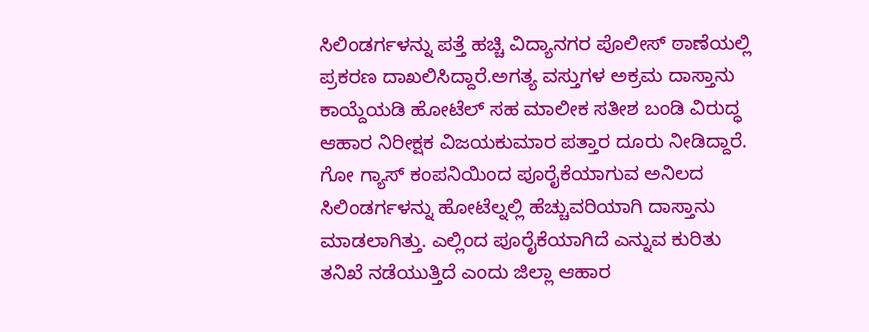ಸಿಲಿಂಡರ್ಗಳನ್ನು ಪತ್ತೆ ಹಚ್ಚಿ ವಿದ್ಯಾನಗರ ಪೊಲೀಸ್ ಠಾಣೆಯಲ್ಲಿ ಪ್ರಕರಣ ದಾಖಲಿಸಿದ್ದಾರೆ.ಅಗತ್ಯ ವಸ್ತುಗಳ ಅಕ್ರಮ ದಾಸ್ತಾನು ಕಾಯ್ದೆಯಡಿ ಹೋಟೆಲ್ ಸಹ ಮಾಲೀಕ ಸತೀಶ ಬಂಡಿ ವಿರುದ್ಧ ಆಹಾರ ನಿರೀಕ್ಷಕ ವಿಜಯಕುಮಾರ ಪತ್ತಾರ ದೂರು ನೀಡಿದ್ದಾರೆ.
ಗೋ ಗ್ಯಾಸ್ ಕಂಪನಿಯಿಂದ ಪೂರೈಕೆಯಾಗುವ ಅನಿಲದ ಸಿಲಿಂಡರ್ಗಳನ್ನು ಹೋಟೆಲ್ನಲ್ಲಿ ಹೆಚ್ಚುವರಿಯಾಗಿ ದಾಸ್ತಾನು ಮಾಡಲಾಗಿತ್ತು. ಎಲ್ಲಿಂದ ಪೂರೈಕೆಯಾಗಿದೆ ಎನ್ನುವ ಕುರಿತು ತನಿಖೆ ನಡೆಯುತ್ತಿದೆ ಎಂದು ಜಿಲ್ಲಾ ಆಹಾರ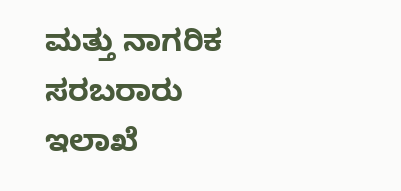ಮತ್ತು ನಾಗರಿಕ ಸರಬರಾರು ಇಲಾಖೆ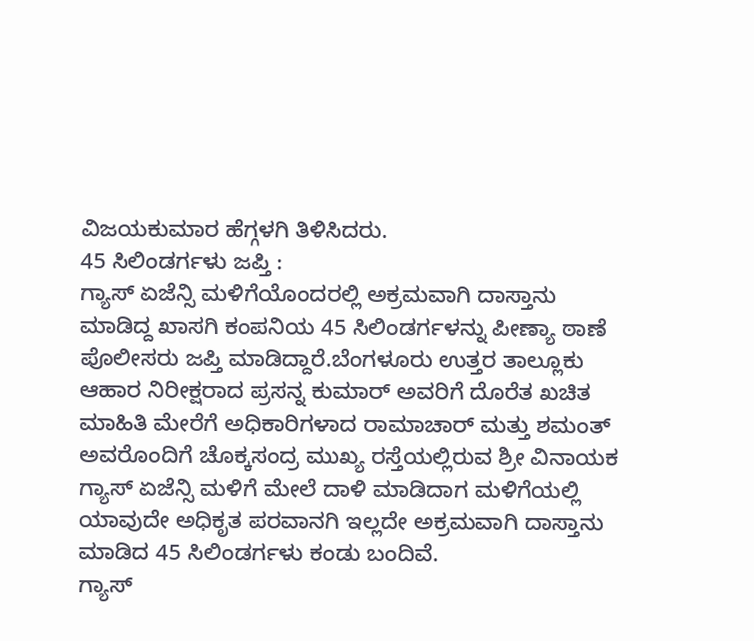ವಿಜಯಕುಮಾರ ಹೆಗ್ಗಳಗಿ ತಿಳಿಸಿದರು.
45 ಸಿಲಿಂಡರ್ಗಳು ಜಪ್ತಿ :
ಗ್ಯಾಸ್ ಏಜೆನ್ಸಿ ಮಳಿಗೆಯೊಂದರಲ್ಲಿ ಅಕ್ರಮವಾಗಿ ದಾಸ್ತಾನು ಮಾಡಿದ್ದ ಖಾಸಗಿ ಕಂಪನಿಯ 45 ಸಿಲಿಂಡರ್ಗಳನ್ನು ಪೀಣ್ಯಾ ಠಾಣೆ ಪೊಲೀಸರು ಜಪ್ತಿ ಮಾಡಿದ್ದಾರೆ.ಬೆಂಗಳೂರು ಉತ್ತರ ತಾಲ್ಲೂಕು ಆಹಾರ ನಿರೀಕ್ಷರಾದ ಪ್ರಸನ್ನ ಕುಮಾರ್ ಅವರಿಗೆ ದೊರೆತ ಖಚಿತ ಮಾಹಿತಿ ಮೇರೆಗೆ ಅಧಿಕಾರಿಗಳಾದ ರಾಮಾಚಾರ್ ಮತ್ತು ಶಮಂತ್ ಅವರೊಂದಿಗೆ ಚೊಕ್ಕಸಂದ್ರ ಮುಖ್ಯ ರಸ್ತೆಯಲ್ಲಿರುವ ಶ್ರೀ ವಿನಾಯಕ ಗ್ಯಾಸ್ ಏಜೆನ್ಸಿ ಮಳಿಗೆ ಮೇಲೆ ದಾಳಿ ಮಾಡಿದಾಗ ಮಳಿಗೆಯಲ್ಲಿ ಯಾವುದೇ ಅಧಿಕೃತ ಪರವಾನಗಿ ಇಲ್ಲದೇ ಅಕ್ರಮವಾಗಿ ದಾಸ್ತಾನು ಮಾಡಿದ 45 ಸಿಲಿಂಡರ್ಗಳು ಕಂಡು ಬಂದಿವೆ.
ಗ್ಯಾಸ್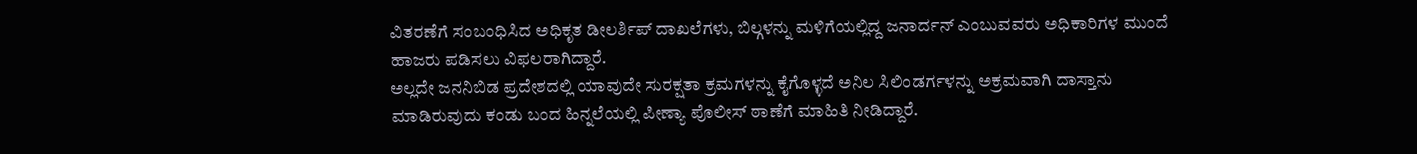ವಿತರಣೆಗೆ ಸಂಬಂಧಿಸಿದ ಅಧಿಕೃತ ಡೀಲರ್ಶಿಪ್ ದಾಖಲೆಗಳು, ಬಿಲ್ಗಳನ್ನು ಮಳಿಗೆಯಲ್ಲಿದ್ದ ಜನಾರ್ದನ್ ಎಂಬುವವರು ಅಧಿಕಾರಿಗಳ ಮುಂದೆ ಹಾಜರು ಪಡಿಸಲು ವಿಫಲರಾಗಿದ್ದಾರೆ.
ಅಲ್ಲದೇ ಜನನಿಬಿಡ ಪ್ರದೇಶದಲ್ಲಿ ಯಾವುದೇ ಸುರಕ್ಷತಾ ಕ್ರಮಗಳನ್ನು ಕೈಗೊಳ್ಳದೆ ಅನಿಲ ಸಿಲಿಂಡರ್ಗಳನ್ನು ಅಕ್ರಮವಾಗಿ ದಾಸ್ತಾನು ಮಾಡಿರುವುದು ಕಂಡು ಬಂದ ಹಿನ್ನಲೆಯಲ್ಲಿ ಪೀಣ್ಯಾ ಪೊಲೀಸ್ ಠಾಣೆಗೆ ಮಾಹಿತಿ ನೀಡಿದ್ದಾರೆ.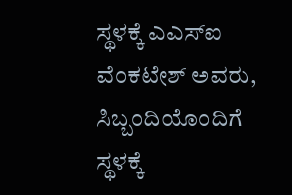ಸ್ಥಳಕ್ಕೆ ಎಎಸ್ಐ ವೆಂಕಟೇಶ್ ಅವರು, ಸಿಬ್ಬಂದಿಯೊಂದಿಗೆ ಸ್ಥಳಕ್ಕೆ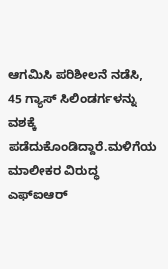ಆಗಮಿಸಿ ಪರಿಶೀಲನೆ ನಡೆಸಿ, 45 ಗ್ಯಾಸ್ ಸಿಲಿಂಡರ್ಗಳನ್ನು ವಶಕ್ಕೆ ಪಡೆದುಕೊಂಡಿದ್ದಾರೆ.ಮಳಿಗೆಯ ಮಾಲೀಕರ ವಿರುದ್ಧ ಎಫ್ಐಆರ್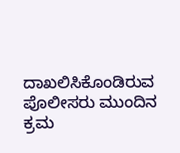ದಾಖಲಿಸಿಕೊಂಡಿರುವ ಪೊಲೀಸರು ಮುಂದಿನ ಕ್ರಮ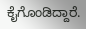ಕೈಗೊಂಡಿದ್ದಾರೆ.